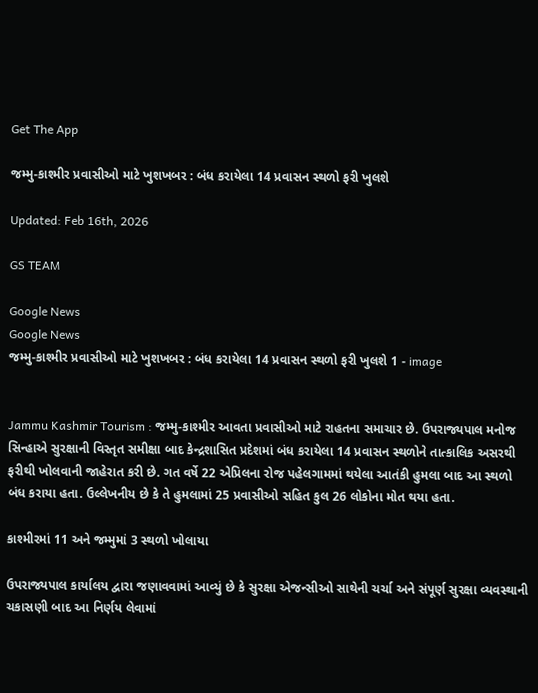Get The App

જમ્મુ-કાશ્મીર પ્રવાસીઓ માટે ખુશખબર : બંધ કરાયેલા 14 પ્રવાસન સ્થળો ફરી ખુલશે

Updated: Feb 16th, 2026

GS TEAM

Google News
Google News
જમ્મુ-કાશ્મીર પ્રવાસીઓ માટે ખુશખબર : બંધ કરાયેલા 14 પ્રવાસન સ્થળો ફરી ખુલશે 1 - image


Jammu Kashmir Tourism : જમ્મુ-કાશ્મીર આવતા પ્રવાસીઓ માટે રાહતના સમાચાર છે. ઉપરાજ્યપાલ મનોજ સિન્હાએ સુરક્ષાની વિસ્તૃત સમીક્ષા બાદ કેન્દ્રશાસિત પ્રદેશમાં બંધ કરાયેલા 14 પ્રવાસન સ્થળોને તાત્કાલિક અસરથી ફરીથી ખોલવાની જાહેરાત કરી છે. ગત વર્ષે 22 એપ્રિલના રોજ પહેલગામમાં થયેલા આતંકી હુમલા બાદ આ સ્થળો બંધ કરાયા હતા. ઉલ્લેખનીય છે કે તે હુમલામાં 25 પ્રવાસીઓ સહિત કુલ 26 લોકોના મોત થયા હતા.

કાશ્મીરમાં 11 અને જમ્મુમાં 3 સ્થળો ખોલાયા

ઉપરાજ્યપાલ કાર્યાલય દ્વારા જણાવવામાં આવ્યું છે કે સુરક્ષા એજન્સીઓ સાથેની ચર્ચા અને સંપૂર્ણ સુરક્ષા વ્યવસ્થાની ચકાસણી બાદ આ નિર્ણય લેવામાં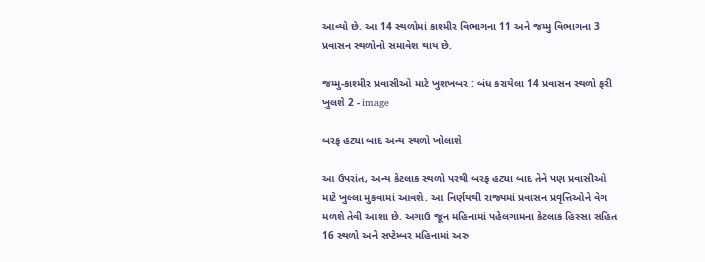આવ્યો છે. આ 14 સ્થળોમાં કાશ્મીર વિભાગના 11 અને જમ્મુ વિભાગના 3 પ્રવાસન સ્થળોનો સમાવેશ થાય છે.

જમ્મુ-કાશ્મીર પ્રવાસીઓ માટે ખુશખબર : બંધ કરાયેલા 14 પ્રવાસન સ્થળો ફરી ખુલશે 2 - image

બરફ હટ્યા બાદ અન્ય સ્થળો ખોલાશે

આ ઉપરાંત, અન્ય કેટલાક સ્થળો પરથી બરફ હટ્યા બાદ તેને પણ પ્રવાસીઓ માટે ખુલ્લા મુકવામાં આવશે. આ નિર્ણયથી રાજ્યમાં પ્રવાસન પ્રવૃત્તિઓને વેગ મળશે તેવી આશા છે. અગાઉ જૂન મહિનામાં પહેલગામના કેટલાક હિસ્સા સહિત 16 સ્થળો અને સપ્ટેમ્બર મહિનામાં અરુ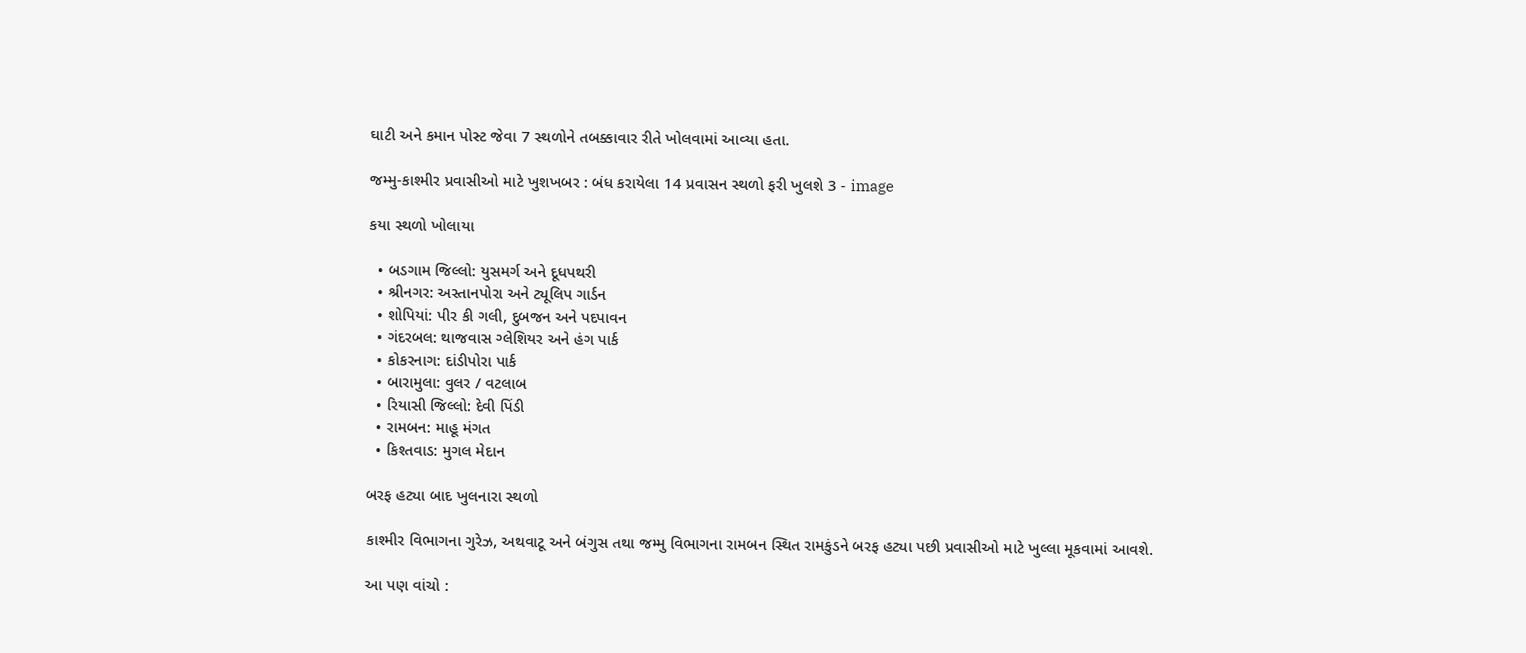ઘાટી અને કમાન પોસ્ટ જેવા 7 સ્થળોને તબક્કાવાર રીતે ખોલવામાં આવ્યા હતા.

જમ્મુ-કાશ્મીર પ્રવાસીઓ માટે ખુશખબર : બંધ કરાયેલા 14 પ્રવાસન સ્થળો ફરી ખુલશે 3 - image

કયા સ્થળો ખોલાયા

  • બડગામ જિલ્લો: યુસમર્ગ અને દૂધપથરી
  • શ્રીનગર: અસ્તાનપોરા અને ટ્યૂલિપ ગાર્ડન
  • શોપિયાં: પીર કી ગલી, દુબજન અને પદપાવન
  • ગંદરબલ: થાજવાસ ગ્લેશિયર અને હંગ પાર્ક
  • કોકરનાગ: દાંડીપોરા પાર્ક
  • બારામુલા: વુલર / વટલાબ
  • રિયાસી જિલ્લો: દેવી પિંડી
  • રામબન: માહૂ મંગત
  • કિશ્તવાડ: મુગલ મેદાન

બરફ હટ્યા બાદ ખુલનારા સ્થળો

કાશ્મીર વિભાગના ગુરેઝ, અથવાટૂ અને બંગુસ તથા જમ્મુ વિભાગના રામબન સ્થિત રામકુંડને બરફ હટ્યા પછી પ્રવાસીઓ માટે ખુલ્લા મૂકવામાં આવશે.

આ પણ વાંચો :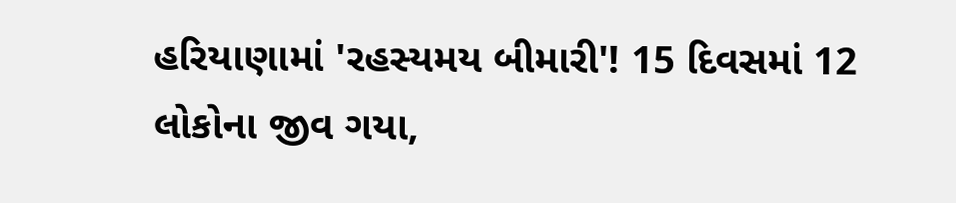હરિયાણામાં 'રહસ્યમય બીમારી'! 15 દિવસમાં 12 લોકોના જીવ ગયા,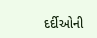દર્દીઓની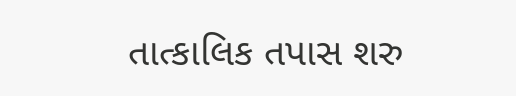તાત્કાલિક તપાસ શરુ